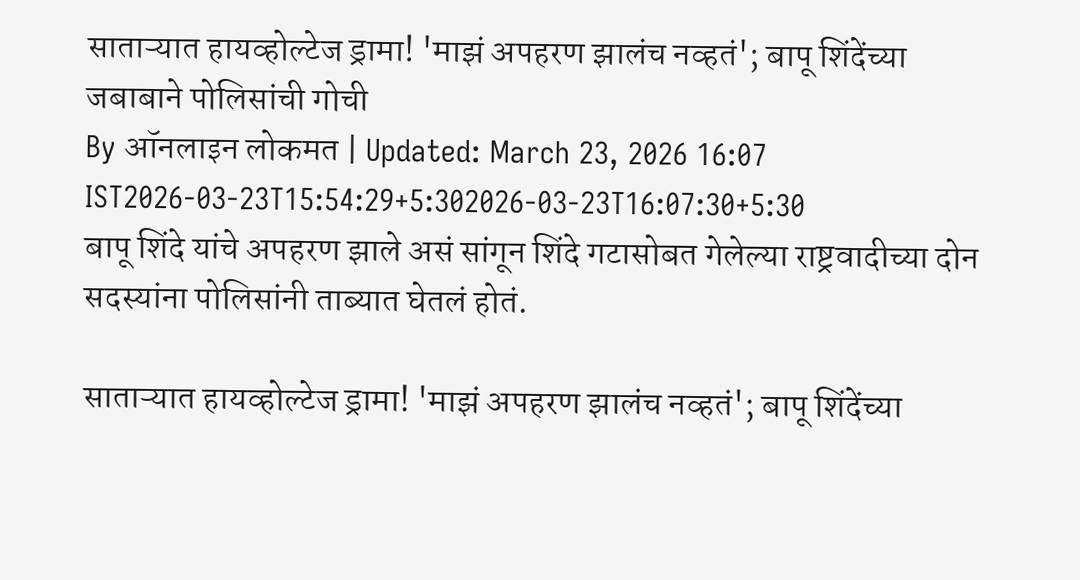साताऱ्यात हायव्होल्टेज ड्रामा! 'माझं अपहरण झालंच नव्हतं'; बापू शिंदेंच्या जबाबाने पोलिसांची गोची
By ऑनलाइन लोकमत | Updated: March 23, 2026 16:07 IST2026-03-23T15:54:29+5:302026-03-23T16:07:30+5:30
बापू शिंदे यांचे अपहरण झाले असं सांगून शिंदे गटासोबत गेलेल्या राष्ट्रवादीच्या दोन सदस्यांना पोलिसांनी ताब्यात घेतलं होतं.

साताऱ्यात हायव्होल्टेज ड्रामा! 'माझं अपहरण झालंच नव्हतं'; बापू शिंदेंच्या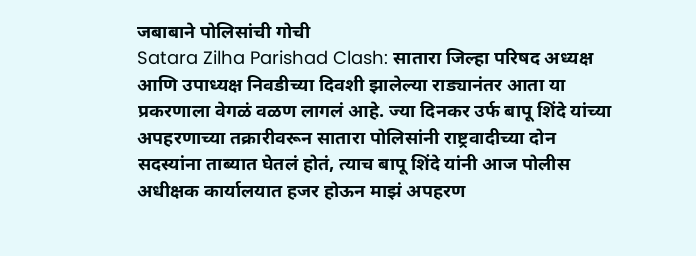जबाबाने पोलिसांची गोची
Satara Zilha Parishad Clash: सातारा जिल्हा परिषद अध्यक्ष आणि उपाध्यक्ष निवडीच्या दिवशी झालेल्या राड्यानंतर आता या प्रकरणाला वेगळं वळण लागलं आहे. ज्या दिनकर उर्फ बापू शिंदे यांच्या अपहरणाच्या तक्रारीवरून सातारा पोलिसांनी राष्ट्रवादीच्या दोन सदस्यांना ताब्यात घेतलं होतं, त्याच बापू शिंदे यांनी आज पोलीस अधीक्षक कार्यालयात हजर होऊन माझं अपहरण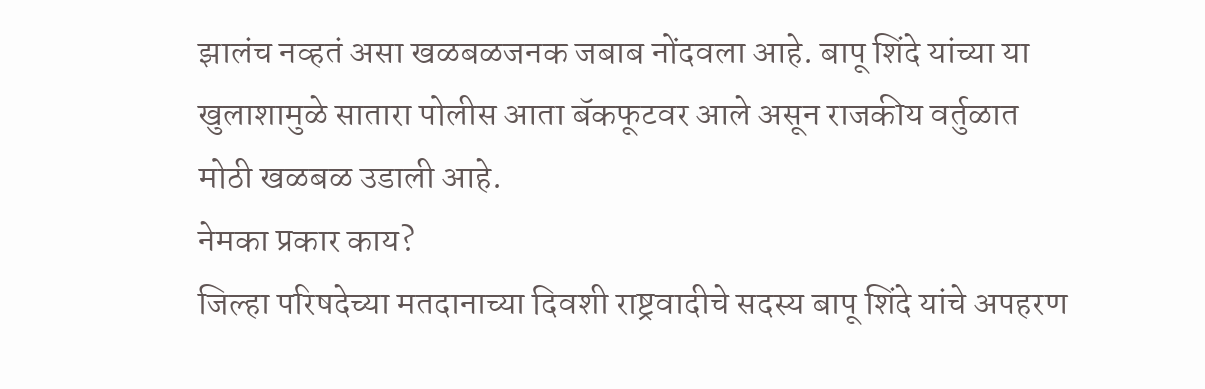झालंच नव्हतं असा खळबळजनक जबाब नोंदवला आहे. बापू शिंदे यांच्या या खुलाशामुळे सातारा पोलीस आता बॅकफूटवर आले असून राजकीय वर्तुळात मोठी खळबळ उडाली आहे.
नेमका प्रकार काय?
जिल्हा परिषदेच्या मतदानाच्या दिवशी राष्ट्रवादीचे सदस्य बापू शिंदे यांचे अपहरण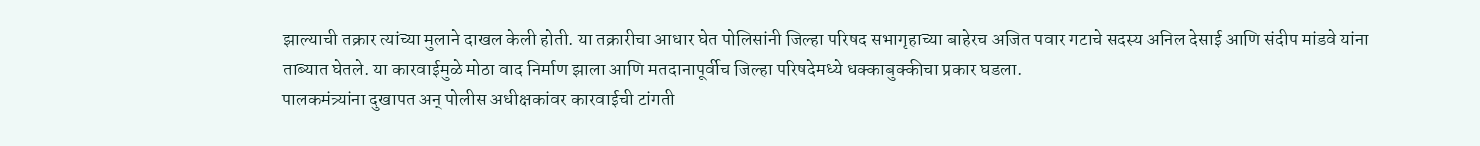झाल्याची तक्रार त्यांच्या मुलाने दाखल केली होती. या तक्रारीचा आधार घेत पोलिसांनी जिल्हा परिषद सभागृहाच्या बाहेरच अजित पवार गटाचे सदस्य अनिल देसाई आणि संदीप मांडवे यांना ताब्यात घेतले. या कारवाईमुळे मोठा वाद निर्माण झाला आणि मतदानापूर्वीच जिल्हा परिषदेमध्ये धक्काबुक्कीचा प्रकार घडला.
पालकमंत्र्यांना दुखापत अन् पोलीस अधीक्षकांवर कारवाईची टांगती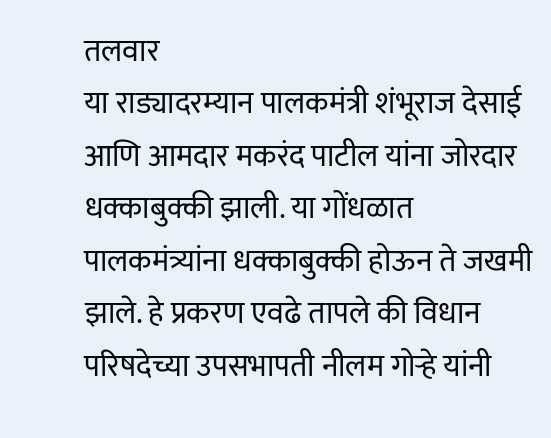तलवार
या राड्यादरम्यान पालकमंत्री शंभूराज देसाई आणि आमदार मकरंद पाटील यांना जोरदार धक्काबुक्की झाली. या गोंधळात पालकमंत्र्यांना धक्काबुक्की होऊन ते जखमी झाले. हे प्रकरण एवढे तापले की विधान परिषदेच्या उपसभापती नीलम गोऱ्हे यांनी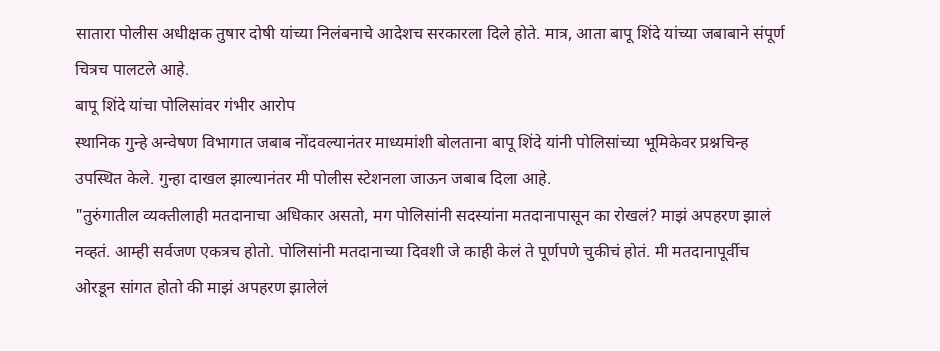सातारा पोलीस अधीक्षक तुषार दोषी यांच्या निलंबनाचे आदेशच सरकारला दिले होते. मात्र, आता बापू शिंदे यांच्या जबाबाने संपूर्ण चित्रच पालटले आहे.
बापू शिंदे यांचा पोलिसांवर गंभीर आरोप
स्थानिक गुन्हे अन्वेषण विभागात जबाब नोंदवल्यानंतर माध्यमांशी बोलताना बापू शिंदे यांनी पोलिसांच्या भूमिकेवर प्रश्नचिन्ह उपस्थित केले. गुन्हा दाखल झाल्यानंतर मी पोलीस स्टेशनला जाऊन जबाब दिला आहे.
"तुरुंगातील व्यक्तीलाही मतदानाचा अधिकार असतो, मग पोलिसांनी सदस्यांना मतदानापासून का रोखलं? माझं अपहरण झालं नव्हतं. आम्ही सर्वजण एकत्रच होतो. पोलिसांनी मतदानाच्या दिवशी जे काही केलं ते पूर्णपणे चुकीचं होतं. मी मतदानापूर्वीच ओरडून सांगत होतो की माझं अपहरण झालेलं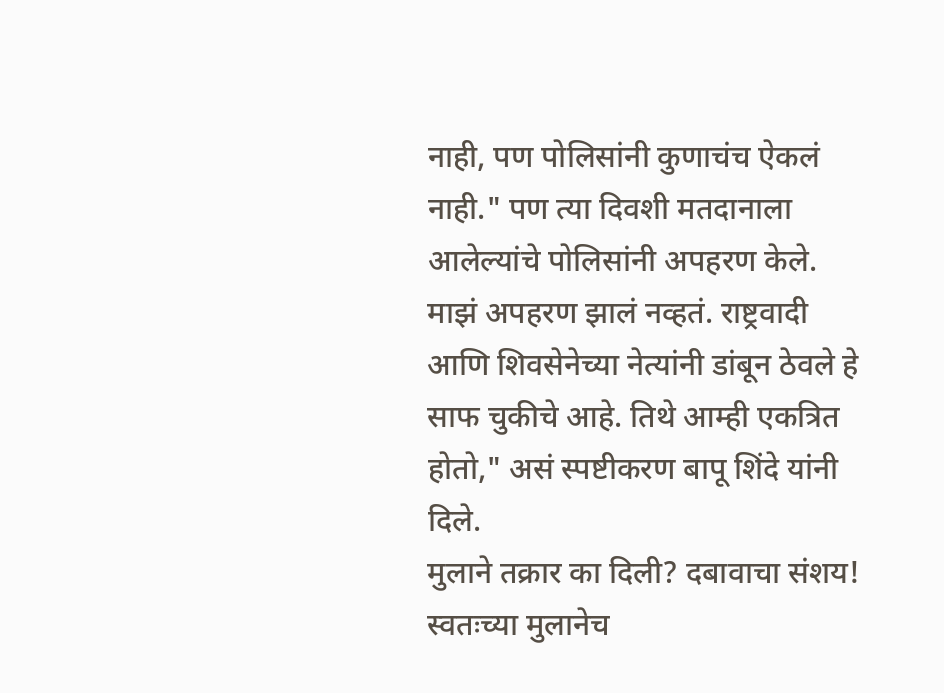नाही, पण पोलिसांनी कुणाचंच ऐकलं नाही." पण त्या दिवशी मतदानाला आलेल्यांचे पोलिसांनी अपहरण केले. माझं अपहरण झालं नव्हतं. राष्ट्रवादी आणि शिवसेनेच्या नेत्यांनी डांबून ठेवले हे साफ चुकीचे आहे. तिथे आम्ही एकत्रित होतो," असं स्पष्टीकरण बापू शिंदे यांनी दिले.
मुलाने तक्रार का दिली? दबावाचा संशय!
स्वतःच्या मुलानेच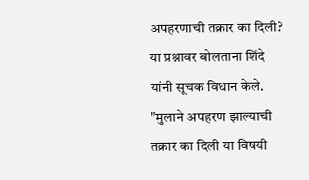अपहरणाची तक्रार का दिली? या प्रश्नावर बोलताना शिंदे यांनी सूचक विधान केले. "मुलाने अपहरण झाल्याची तक्रार का दिली या विषयी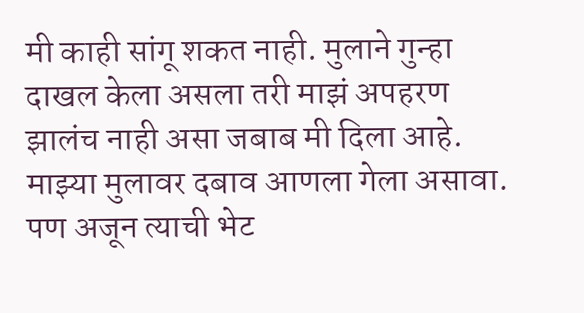मी काही सांगू शकत नाही. मुलाने गुन्हा दाखल केला असला तरी माझं अपहरण झालंच नाही असा जबाब मी दिला आहे. माझ्या मुलावर दबाव आणला गेला असावा. पण अजून त्याची भेट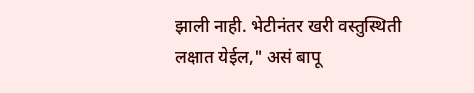झाली नाही. भेटीनंतर खरी वस्तुस्थिती लक्षात येईल," असं बापू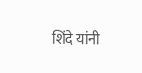शिंदे यांनी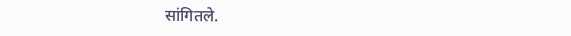सांगितले.